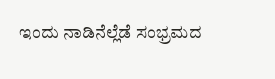ಇಂದು ನಾಡಿನೆಲ್ಲೆಡೆ ಸಂಭ್ರಮದ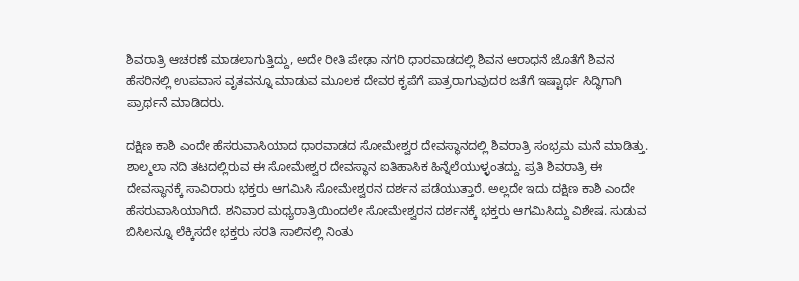ಶಿವರಾತ್ರಿ ಆಚರಣೆ ಮಾಡಲಾಗುತ್ತಿದ್ದು, ಅದೇ ರೀತಿ ಪೇಢಾ ನಗರಿ ಧಾರವಾಡದಲ್ಲಿ ಶಿವನ ಆರಾಧನೆ ಜೊತೆಗೆ ಶಿವನ ಹೆಸರಿನಲ್ಲಿ ಉಪವಾಸ ವೃತವನ್ನೂ ಮಾಡುವ ಮೂಲಕ ದೇವರ ಕೃಪೆಗೆ ಪಾತ್ರರಾಗುವುದರ ಜತೆಗೆ ಇಷ್ಟಾರ್ಥ ಸಿದ್ಧಿಗಾಗಿ ಪ್ರಾರ್ಥನೆ ಮಾಡಿದರು.

ದಕ್ಷಿಣ ಕಾಶಿ ಎಂದೇ ಹೆಸರುವಾಸಿಯಾದ ಧಾರವಾಡದ ಸೋಮೇಶ್ವರ ದೇವಸ್ಥಾನದಲ್ಲಿ ಶಿವರಾತ್ರಿ ಸಂಭ್ರಮ ಮನೆ ಮಾಡಿತ್ತು. ಶಾಲ್ಮಲಾ ನದಿ ತಟದಲ್ಲಿರುವ ಈ ಸೋಮೇಶ್ವರ ದೇವಸ್ಥಾನ ಐತಿಹಾಸಿಕ ಹಿನ್ನೆಲೆಯುಳ್ಳಂತದ್ದು. ಪ್ರತಿ ಶಿವರಾತ್ರಿ ಈ ದೇವಸ್ಥಾನಕ್ಕೆ ಸಾವಿರಾರು ಭಕ್ತರು ಆಗಮಿಸಿ ಸೋಮೇಶ್ವರನ ದರ್ಶನ ಪಡೆಯುತ್ತಾರೆ. ಅಲ್ಲದೇ ಇದು ದಕ್ಷಿಣ ಕಾಶಿ ಎಂದೇ ಹೆಸರುವಾಸಿಯಾಗಿದೆ. ಶನಿವಾರ ಮಧ್ಯರಾತ್ರಿಯಿಂದಲೇ ಸೋಮೇಶ್ವರನ ದರ್ಶನಕ್ಕೆ ಭಕ್ತರು ಆಗಮಿಸಿದ್ದು ವಿಶೇಷ. ಸುಡುವ ಬಿಸಿಲನ್ನೂ ಲೆಕ್ಕಿಸದೇ ಭಕ್ತರು ಸರತಿ ಸಾಲಿನಲ್ಲಿ ನಿಂತು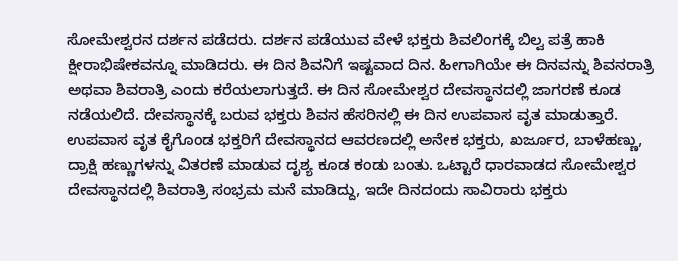ಸೋಮೇಶ್ವರನ ದರ್ಶನ ಪಡೆದರು. ದರ್ಶನ ಪಡೆಯುವ ವೇಳೆ ಭಕ್ತರು ಶಿವಲಿಂಗಕ್ಕೆ ಬಿಲ್ವ ಪತ್ರೆ ಹಾಕಿ ಕ್ಷೀರಾಭಿಷೇಕವನ್ನೂ ಮಾಡಿದರು. ಈ ದಿನ ಶಿವನಿಗೆ ಇಷ್ಟವಾದ ದಿನ. ಹೀಗಾಗಿಯೇ ಈ ದಿನವನ್ನು ಶಿವನರಾತ್ರಿ ಅಥವಾ ಶಿವರಾತ್ರಿ ಎಂದು ಕರೆಯಲಾಗುತ್ತದೆ. ಈ ದಿನ ಸೋಮೇಶ್ವರ ದೇವಸ್ಥಾನದಲ್ಲಿ ಜಾಗರಣೆ ಕೂಡ ನಡೆಯಲಿದೆ. ದೇವಸ್ಥಾನಕ್ಕೆ ಬರುವ ಭಕ್ತರು ಶಿವನ ಹೆಸರಿನಲ್ಲಿ ಈ ದಿನ ಉಪವಾಸ ವೃತ ಮಾಡುತ್ತಾರೆ. ಉಪವಾಸ ವೃತ ಕೈಗೊಂಡ ಭಕ್ತರಿಗೆ ದೇವಸ್ಥಾನದ ಆವರಣದಲ್ಲಿ ಅನೇಕ ಭಕ್ತರು, ಖರ್ಜೂರ, ಬಾಳೆಹಣ್ಣು, ದ್ರಾಕ್ಷಿ ಹಣ್ಣುಗಳನ್ನು ವಿತರಣೆ ಮಾಡುವ ದೃಶ್ಯ ಕೂಡ ಕಂಡು ಬಂತು. ಒಟ್ಟಾರೆ ಧಾರವಾಡದ ಸೋಮೇಶ್ವರ ದೇವಸ್ಥಾನದಲ್ಲಿ ಶಿವರಾತ್ರಿ ಸಂಭ್ರಮ ಮನೆ ಮಾಡಿದ್ದು, ಇದೇ ದಿನದಂದು ಸಾವಿರಾರು ಭಕ್ತರು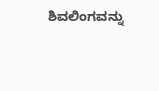ಶಿವಲಿಂಗವನ್ನು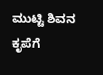ಮುಟ್ಟಿ ಶಿವನ ಕೃಪೆಗೆ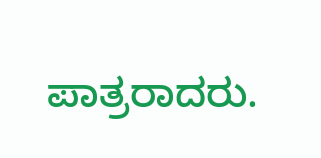ಪಾತ್ರರಾದರು.